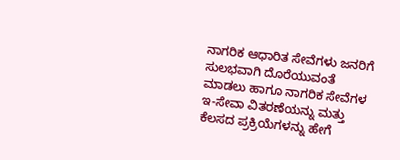ನಾಗರಿಕ ಆಧಾರಿತ ಸೇವೆಗಳು ಜನರಿಗೆ ಸುಲಭವಾಗಿ ದೊರೆಯುವಂತೆ ಮಾಡಲು ಹಾಗೂ ನಾಗರಿಕ ಸೇವೆಗಳ ಇ-ಸೇವಾ ವಿತರಣೆಯನ್ನು ಮತ್ತು ಕೆಲಸದ ಪ್ರಕ್ರಿಯೆಗಳನ್ನು ಹೇಗೆ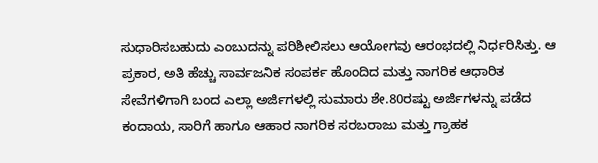ಸುಧಾರಿಸಬಹುದು ಎಂಬುದನ್ನು ಪರಿಶೀಲಿಸಲು ಆಯೋಗವು ಆರಂಭದಲ್ಲಿ ನಿರ್ಧರಿಸಿತ್ತು. ಆ ಪ್ರಕಾರ, ಅತಿ ಹೆಚ್ಚು ಸಾರ್ವಜನಿಕ ಸಂಪರ್ಕ ಹೊಂದಿದ ಮತ್ತು ನಾಗರಿಕ ಆಧಾರಿತ ಸೇವೆಗಳಿಗಾಗಿ ಬಂದ ಎಲ್ಲಾ ಅರ್ಜಿಗಳಲ್ಲಿ ಸುಮಾರು ಶೇ.80ರಷ್ಟು ಅರ್ಜಿಗಳನ್ನು ಪಡೆದ ಕಂದಾಯ, ಸಾರಿಗೆ ಹಾಗೂ ಆಹಾರ ನಾಗರಿಕ ಸರಬರಾಜು ಮತ್ತು ಗ್ರಾಹಕ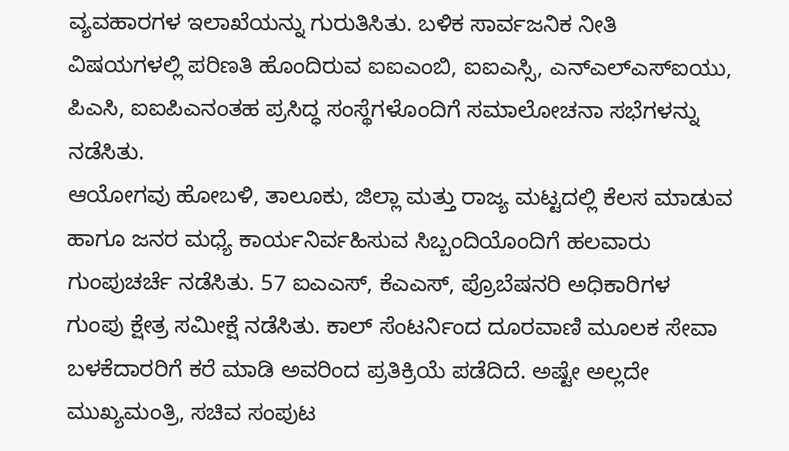ವ್ಯವಹಾರಗಳ ಇಲಾಖೆಯನ್ನು ಗುರುತಿಸಿತು. ಬಳಿಕ ಸಾರ್ವಜನಿಕ ನೀತಿ ವಿಷಯಗಳಲ್ಲಿ ಪರಿಣತಿ ಹೊಂದಿರುವ ಐಐಎಂಬಿ, ಐಐಎಸ್ಸಿ, ಎನ್ಎಲ್ಎಸ್ಐಯು, ಪಿಎಸಿ, ಐಐಪಿಎನಂತಹ ಪ್ರಸಿದ್ಧ ಸಂಸ್ಥೆಗಳೊಂದಿಗೆ ಸಮಾಲೋಚನಾ ಸಭೆಗಳನ್ನು ನಡೆಸಿತು.
ಆಯೋಗವು ಹೋಬಳಿ, ತಾಲೂಕು, ಜಿಲ್ಲಾ ಮತ್ತು ರಾಜ್ಯ ಮಟ್ಟದಲ್ಲಿ ಕೆಲಸ ಮಾಡುವ ಹಾಗೂ ಜನರ ಮಧ್ಯೆ ಕಾರ್ಯನಿರ್ವಹಿಸುವ ಸಿಬ್ಬಂದಿಯೊಂದಿಗೆ ಹಲವಾರು ಗುಂಪುಚರ್ಚೆ ನಡೆಸಿತು. 57 ಐಎಎಸ್, ಕೆಎಎಸ್, ಪ್ರೊಬೆಷನರಿ ಅಧಿಕಾರಿಗಳ ಗುಂಪು ಕ್ಷೇತ್ರ ಸಮೀಕ್ಷೆ ನಡೆಸಿತು. ಕಾಲ್ ಸೆಂಟರ್ನಿಂದ ದೂರವಾಣಿ ಮೂಲಕ ಸೇವಾ ಬಳಕೆದಾರರಿಗೆ ಕರೆ ಮಾಡಿ ಅವರಿಂದ ಪ್ರತಿಕ್ರಿಯೆ ಪಡೆದಿದೆ. ಅಷ್ಟೇ ಅಲ್ಲದೇ ಮುಖ್ಯಮಂತ್ರಿ, ಸಚಿವ ಸಂಪುಟ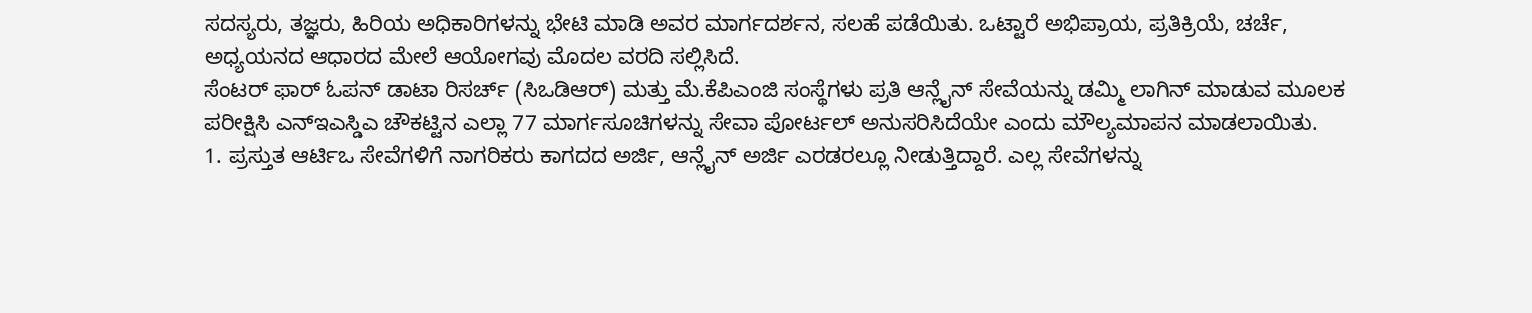ಸದಸ್ಯರು, ತಜ್ಞರು, ಹಿರಿಯ ಅಧಿಕಾರಿಗಳನ್ನು ಭೇಟಿ ಮಾಡಿ ಅವರ ಮಾರ್ಗದರ್ಶನ, ಸಲಹೆ ಪಡೆಯಿತು. ಒಟ್ಟಾರೆ ಅಭಿಪ್ರಾಯ, ಪ್ರತಿಕ್ರಿಯೆ, ಚರ್ಚೆ, ಅಧ್ಯಯನದ ಆಧಾರದ ಮೇಲೆ ಆಯೋಗವು ಮೊದಲ ವರದಿ ಸಲ್ಲಿಸಿದೆ.
ಸೆಂಟರ್ ಫಾರ್ ಓಪನ್ ಡಾಟಾ ರಿಸರ್ಚ್ (ಸಿಒಡಿಆರ್) ಮತ್ತು ಮೆ.ಕೆಪಿಎಂಜಿ ಸಂಸ್ಥೆಗಳು ಪ್ರತಿ ಆನ್ಲೈನ್ ಸೇವೆಯನ್ನು ಡಮ್ಮಿ ಲಾಗಿನ್ ಮಾಡುವ ಮೂಲಕ ಪರೀಕ್ಷಿಸಿ ಎನ್ಇಎಸ್ಡಿಎ ಚೌಕಟ್ಟಿನ ಎಲ್ಲಾ 77 ಮಾರ್ಗಸೂಚಿಗಳನ್ನು ಸೇವಾ ಪೋರ್ಟಲ್ ಅನುಸರಿಸಿದೆಯೇ ಎಂದು ಮೌಲ್ಯಮಾಪನ ಮಾಡಲಾಯಿತು.
1. ಪ್ರಸ್ತುತ ಆರ್ಟಿಒ ಸೇವೆಗಳಿಗೆ ನಾಗರಿಕರು ಕಾಗದದ ಅರ್ಜಿ, ಆನ್ಲೈನ್ ಅರ್ಜಿ ಎರಡರಲ್ಲೂ ನೀಡುತ್ತಿದ್ದಾರೆ. ಎಲ್ಲ ಸೇವೆಗಳನ್ನು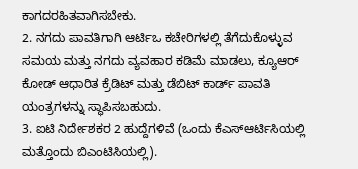ಕಾಗದರಹಿತವಾಗಿಸಬೇಕು.
2. ನಗದು ಪಾವತಿಗಾಗಿ ಆರ್ಟಿಒ ಕಚೇರಿಗಳಲ್ಲಿ ತೆಗೆದುಕೊಳ್ಳುವ ಸಮಯ ಮತ್ತು ನಗದು ವ್ಯವಹಾರ ಕಡಿಮೆ ಮಾಡಲು, ಕ್ಯೂಆರ್ ಕೋಡ್ ಆಧಾರಿತ ಕ್ರೆಡಿಟ್ ಮತ್ತು ಡೆಬಿಟ್ ಕಾರ್ಡ್ ಪಾವತಿ ಯಂತ್ರಗಳನ್ನು ಸ್ಥಾಪಿಸಬಹುದು.
3. ಐಟಿ ನಿರ್ದೇಶಕರ 2 ಹುದ್ದೆಗಳಿವೆ (ಒಂದು ಕೆಎಸ್ಆರ್ಟಿಸಿಯಲ್ಲಿ ಮತ್ತೊಂದು ಬಿಎಂಟಿಸಿಯಲ್ಲಿ).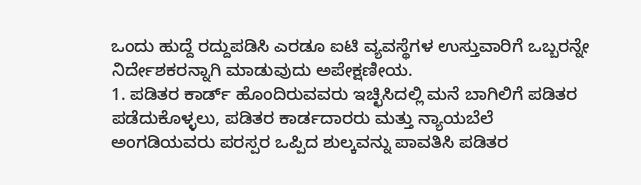ಒಂದು ಹುದ್ದೆ ರದ್ದುಪಡಿಸಿ ಎರಡೂ ಐಟಿ ವ್ಯವಸ್ಥೆಗಳ ಉಸ್ತುವಾರಿಗೆ ಒಬ್ಬರನ್ನೇ ನಿರ್ದೇಶಕರನ್ನಾಗಿ ಮಾಡುವುದು ಅಪೇಕ್ಷಣೀಯ.
1. ಪಡಿತರ ಕಾರ್ಡ್ ಹೊಂದಿರುವವರು ಇಚ್ಛಿಸಿದಲ್ಲಿ ಮನೆ ಬಾಗಿಲಿಗೆ ಪಡಿತರ ಪಡೆದುಕೊಳ್ಳಲು, ಪಡಿತರ ಕಾರ್ಡದಾರರು ಮತ್ತು ನ್ಯಾಯಬೆಲೆ ಅಂಗಡಿಯವರು ಪರಸ್ಪರ ಒಪ್ಪಿದ ಶುಲ್ಕವನ್ನು ಪಾವತಿಸಿ ಪಡಿತರ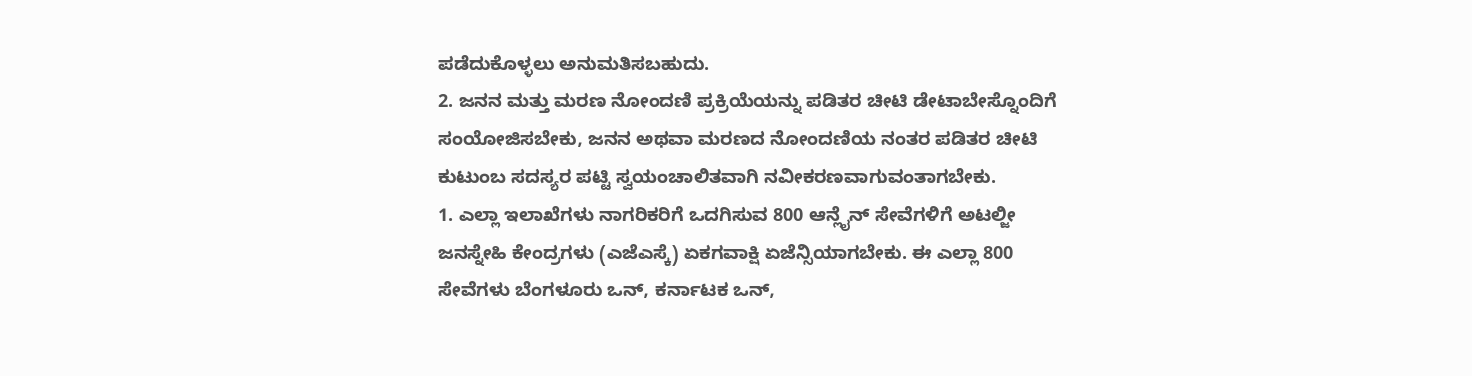ಪಡೆದುಕೊಳ್ಳಲು ಅನುಮತಿಸಬಹುದು.
2. ಜನನ ಮತ್ತು ಮರಣ ನೋಂದಣಿ ಪ್ರಕ್ರಿಯೆಯನ್ನು ಪಡಿತರ ಚೀಟಿ ಡೇಟಾಬೇಸ್ನೊಂದಿಗೆ ಸಂಯೋಜಿಸಬೇಕು, ಜನನ ಅಥವಾ ಮರಣದ ನೋಂದಣಿಯ ನಂತರ ಪಡಿತರ ಚೀಟಿ ಕುಟುಂಬ ಸದಸ್ಯರ ಪಟ್ಟಿ ಸ್ವಯಂಚಾಲಿತವಾಗಿ ನವೀಕರಣವಾಗುವಂತಾಗಬೇಕು.
1. ಎಲ್ಲಾ ಇಲಾಖೆಗಳು ನಾಗರಿಕರಿಗೆ ಒದಗಿಸುವ 800 ಆನ್ಲೈನ್ ಸೇವೆಗಳಿಗೆ ಅಟಲ್ಜೀ ಜನಸ್ನೇಹಿ ಕೇಂದ್ರಗಳು (ಎಜೆಎಸ್ಕೆ) ಏಕಗವಾಕ್ಷಿ ಏಜೆನ್ಸಿಯಾಗಬೇಕು. ಈ ಎಲ್ಲಾ 800 ಸೇವೆಗಳು ಬೆಂಗಳೂರು ಒನ್, ಕರ್ನಾಟಕ ಒನ್,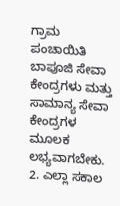ಗ್ರಾಮ ಪಂಚಾಯಿತಿ ಬಾಪೂಜಿ ಸೇವಾ ಕೇಂದ್ರಗಳು ಮತ್ತು ಸಾಮಾನ್ಯ ಸೇವಾ ಕೇಂದ್ರಗಳ ಮೂಲಕ ಲಭ್ಯವಾಗಬೇಕು.
2. ಎಲ್ಲಾ ಸಕಾಲ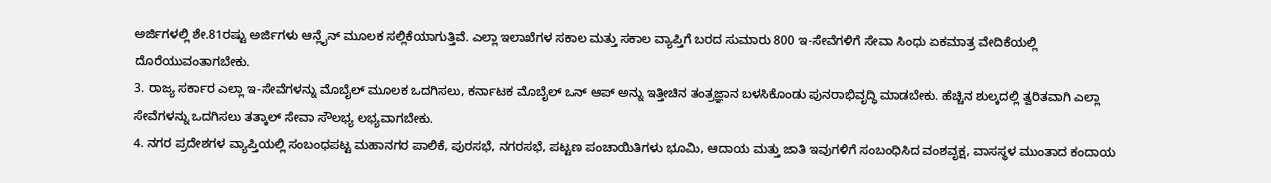ಅರ್ಜಿಗಳಲ್ಲಿ ಶೇ.81ರಷ್ಟು ಅರ್ಜಿಗಳು ಆನ್ಲೈನ್ ಮೂಲಕ ಸಲ್ಲಿಕೆಯಾಗುತ್ತಿವೆ. ಎಲ್ಲಾ ಇಲಾಖೆಗಳ ಸಕಾಲ ಮತ್ತು ಸಕಾಲ ವ್ಯಾಪ್ತಿಗೆ ಬರದ ಸುಮಾರು 800 ಇ-ಸೇವೆಗಳಿಗೆ ಸೇವಾ ಸಿಂಧು ಏಕಮಾತ್ರ ವೇದಿಕೆಯಲ್ಲಿ ದೊರೆಯುವಂತಾಗಬೇಕು.
3. ರಾಜ್ಯ ಸರ್ಕಾರ ಎಲ್ಲಾ ಇ-ಸೇವೆಗಳನ್ನು ಮೊಬೈಲ್ ಮೂಲಕ ಒದಗಿಸಲು, ಕರ್ನಾಟಕ ಮೊಬೈಲ್ ಒನ್ ಆಪ್ ಅನ್ನು ಇತ್ತೀಚಿನ ತಂತ್ರಜ್ಞಾನ ಬಳಸಿಕೊಂಡು ಪುನರಾಭಿವೃದ್ಧಿ ಮಾಡಬೇಕು. ಹೆಚ್ಚಿನ ಶುಲ್ಕದಲ್ಲಿ ತ್ವರಿತವಾಗಿ ಎಲ್ಲಾ ಸೇವೆಗಳನ್ನು ಒದಗಿಸಲು ತತ್ಕಾಲ್ ಸೇವಾ ಸೌಲಭ್ಯ ಲಭ್ಯವಾಗಬೇಕು.
4. ನಗರ ಪ್ರದೇಶಗಳ ವ್ಯಾಪ್ತಿಯಲ್ಲಿ ಸಂಬಂಧಪಟ್ಟ ಮಹಾನಗರ ಪಾಲಿಕೆ, ಪುರಸಭೆ, ನಗರಸಭೆ, ಪಟ್ಟಣ ಪಂಚಾಯಿತಿಗಳು ಭೂಮಿ, ಆದಾಯ ಮತ್ತು ಜಾತಿ ಇವುಗಳಿಗೆ ಸಂಬಂಧಿಸಿದ ವಂಶವೃಕ್ಷ, ವಾಸಸ್ಥಳ ಮುಂತಾದ ಕಂದಾಯ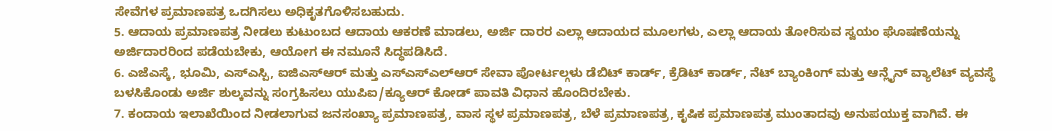ಸೇವೆಗಳ ಪ್ರಮಾಣಪತ್ರ ಒದಗಿಸಲು ಅಧಿಕೃತಗೊಳಿಸಬಹುದು.
5. ಆದಾಯ ಪ್ರಮಾಣಪತ್ರ ನೀಡಲು ಕುಟುಂಬದ ಆದಾಯ ಆಕರಣೆ ಮಾಡಲು, ಅರ್ಜಿ ದಾರರ ಎಲ್ಲಾ ಆದಾಯದ ಮೂಲಗಳು, ಎಲ್ಲಾ ಆದಾಯ ತೋರಿಸುವ ಸ್ವಯಂ ಘೊಷಣೆಯನ್ನು ಅರ್ಜಿದಾರರಿಂದ ಪಡೆಯಬೇಕು, ಆಯೋಗ ಈ ನಮೂನೆ ಸಿದ್ಧಪಡಿಸಿದೆ.
6. ಎಜೆಎಸ್ಕೆ, ಭೂಮಿ, ಎಸ್ಎಸ್ಪಿ, ಐಜಿಎಸ್ಆರ್ ಮತ್ತು ಎಸ್ಎಸ್ಎಲ್ಆರ್ ಸೇವಾ ಪೋರ್ಟಲ್ಗಳು ಡೆಬಿಟ್ ಕಾರ್ಡ್, ಕ್ರೆಡಿಟ್ ಕಾರ್ಡ್, ನೆಟ್ ಬ್ಯಾಂಕಿಂಗ್ ಮತ್ತು ಆನ್ಲೈನ್ ವ್ಯಾಲೆಟ್ ವ್ಯವಸ್ಥೆ ಬಳಸಿಕೊಂಡು ಅರ್ಜಿ ಶುಲ್ಕವನ್ನು ಸಂಗ್ರಹಿಸಲು ಯುಪಿಐ/ಕ್ಯೂಆರ್ ಕೋಡ್ ಪಾವತಿ ವಿಧಾನ ಹೊಂದಿರಬೇಕು.
7. ಕಂದಾಯ ಇಲಾಖೆಯಿಂದ ನೀಡಲಾಗುವ ಜನಸಂಖ್ಯಾ ಪ್ರಮಾಣಪತ್ರ, ವಾಸ ಸ್ಥಳ ಪ್ರಮಾಣಪತ್ರ, ಬೆಳೆ ಪ್ರಮಾಣಪತ್ರ, ಕೃಷಿಕ ಪ್ರಮಾಣಪತ್ರ ಮುಂತಾದವು ಅನುಪಯುಕ್ತ ವಾಗಿವೆ. ಈ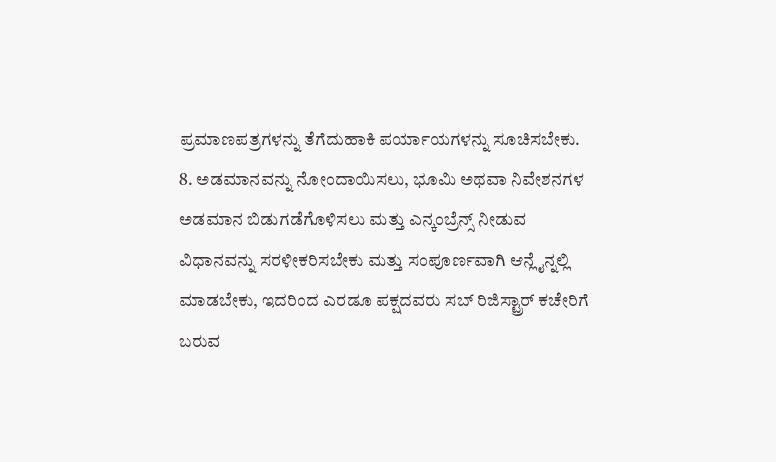ಪ್ರಮಾಣಪತ್ರಗಳನ್ನು ತೆಗೆದುಹಾಕಿ ಪರ್ಯಾಯಗಳನ್ನು ಸೂಚಿಸಬೇಕು.
8. ಅಡಮಾನವನ್ನು ನೋಂದಾಯಿಸಲು, ಭೂಮಿ ಅಥವಾ ನಿವೇಶನಗಳ ಅಡಮಾನ ಬಿಡುಗಡೆಗೊಳಿಸಲು ಮತ್ತು ಎನ್ಕಂಬ್ರೆನ್ಸ್ ನೀಡುವ ವಿಧಾನವನ್ನು ಸರಳೀಕರಿಸಬೇಕು ಮತ್ತು ಸಂಪೂರ್ಣವಾಗಿ ಆನ್ಲೈನ್ನಲ್ಲಿ ಮಾಡಬೇಕು, ಇದರಿಂದ ಎರಡೂ ಪಕ್ಷದವರು ಸಬ್ ರಿಜಿಸ್ಟ್ರಾರ್ ಕಚೇರಿಗೆ ಬರುವ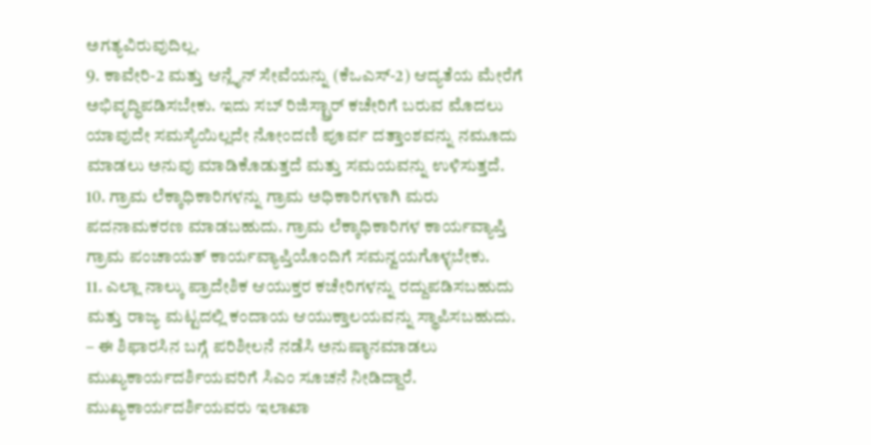ಅಗತ್ಯವಿರುವುದಿಲ್ಲ.
9. ಕಾವೇರಿ-2 ಮತ್ತು ಆನ್ಲೈನ್ ಸೇವೆಯನ್ನು (ಕೆಒಎಸ್-2) ಆದ್ಯತೆಯ ಮೇರೆಗೆ ಅಭಿವೃದ್ಧಿಪಡಿಸಬೇಕು. ಇದು ಸಬ್ ರಿಜಿಸ್ಟ್ರಾರ್ ಕಚೇರಿಗೆ ಬರುವ ಮೊದಲು ಯಾವುದೇ ಸಮಸ್ಯೆಯಿಲ್ಲದೇ ನೋಂದಣಿ ಪೂರ್ವ ದತ್ತಾಂಶವನ್ನು ನಮೂದು ಮಾಡಲು ಅನುವು ಮಾಡಿಕೊಡುತ್ತದೆ ಮತ್ತು ಸಮಯವನ್ನು ಉಳಿಸುತ್ತದೆ.
10. ಗ್ರಾಮ ಲೆಕ್ಕಾಧಿಕಾರಿಗಳನ್ನು ಗ್ರಾಮ ಅಧಿಕಾರಿಗಳಾಗಿ ಮರು ಪದನಾಮಕರಣ ಮಾಡಬಹುದು. ಗ್ರಾಮ ಲೆಕ್ಕಾಧಿಕಾರಿಗಳ ಕಾರ್ಯವ್ಯಾಪ್ತಿ ಗ್ರಾಮ ಪಂಚಾಯತ್ ಕಾರ್ಯವ್ಯಾಪ್ತಿಯೊಂದಿಗೆ ಸಮನ್ವಯಗೊಳ್ಳಬೇಕು.
11. ಎಲ್ಲಾ ನಾಲ್ಕು ಪ್ರಾದೇಶಿಕ ಆಯುಕ್ತರ ಕಚೇರಿಗಳನ್ನು ರದ್ದುಪಡಿಸಬಹುದು ಮತ್ತು ರಾಜ್ಯ ಮಟ್ಟದಲ್ಲಿ ಕಂದಾಯ ಆಯುಕ್ತಾಲಯವನ್ನು ಸ್ಥಾಪಿಸಬಹುದು.
– ಈ ಶಿಫಾರಸಿನ ಬಗ್ಗೆ ಪರಿಶೀಲನೆ ನಡೆಸಿ ಅನುಷ್ಠಾನಮಾಡಲು ಮುಖ್ಯಕಾರ್ಯದರ್ಶಿಯವರಿಗೆ ಸಿಎಂ ಸೂಚನೆ ನೀಡಿದ್ದಾರೆ. ಮುಖ್ಯಕಾರ್ಯದರ್ಶಿಯವರು ಇಲಾಖಾ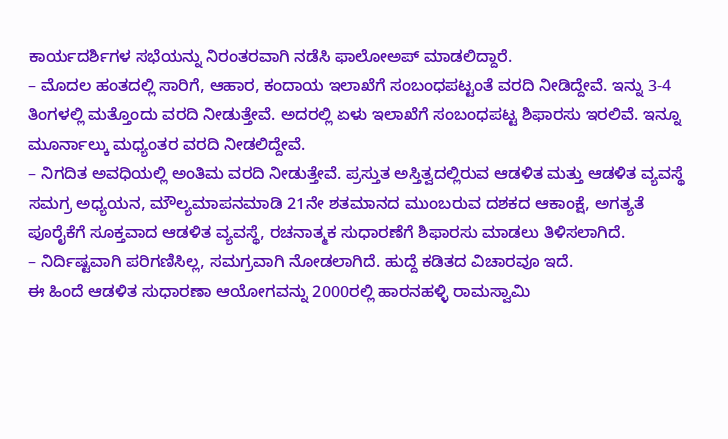ಕಾರ್ಯದರ್ಶಿಗಳ ಸಭೆಯನ್ನು ನಿರಂತರವಾಗಿ ನಡೆಸಿ ಫಾಲೋಅಪ್ ಮಾಡಲಿದ್ದಾರೆ.
– ಮೊದಲ ಹಂತದಲ್ಲಿ ಸಾರಿಗೆ, ಆಹಾರ, ಕಂದಾಯ ಇಲಾಖೆಗೆ ಸಂಬಂಧಪಟ್ಟಂತೆ ವರದಿ ನೀಡಿದ್ದೇವೆ. ಇನ್ನು 3-4 ತಿಂಗಳಲ್ಲಿ ಮತ್ತೊಂದು ವರದಿ ನೀಡುತ್ತೇವೆ. ಅದರಲ್ಲಿ ಏಳು ಇಲಾಖೆಗೆ ಸಂಬಂಧಪಟ್ಟ ಶಿಫಾರಸು ಇರಲಿವೆ. ಇನ್ನೂ ಮೂರ್ನಾಲ್ಕು ಮಧ್ಯಂತರ ವರದಿ ನೀಡಲಿದ್ದೇವೆ.
– ನಿಗದಿತ ಅವಧಿಯಲ್ಲಿ ಅಂತಿಮ ವರದಿ ನೀಡುತ್ತೇವೆ. ಪ್ರಸ್ತುತ ಅಸ್ತಿತ್ವದಲ್ಲಿರುವ ಆಡಳಿತ ಮತ್ತು ಆಡಳಿತ ವ್ಯವಸ್ಥೆ ಸಮಗ್ರ ಅಧ್ಯಯನ, ಮೌಲ್ಯಮಾಪನಮಾಡಿ 21ನೇ ಶತಮಾನದ ಮುಂಬರುವ ದಶಕದ ಆಕಾಂಕ್ಷೆ, ಅಗತ್ಯತೆ ಪೂರೈಕೆಗೆ ಸೂಕ್ತವಾದ ಆಡಳಿತ ವ್ಯವಸ್ಥೆ, ರಚನಾತ್ಮಕ ಸುಧಾರಣೆಗೆ ಶಿಫಾರಸು ಮಾಡಲು ತಿಳಿಸಲಾಗಿದೆ.
– ನಿರ್ದಿಷ್ಟವಾಗಿ ಪರಿಗಣಿಸಿಲ್ಲ, ಸಮಗ್ರವಾಗಿ ನೋಡಲಾಗಿದೆ. ಹುದ್ದೆ ಕಡಿತದ ವಿಚಾರವೂ ಇದೆ.
ಈ ಹಿಂದೆ ಆಡಳಿತ ಸುಧಾರಣಾ ಆಯೋಗವನ್ನು 2000ರಲ್ಲಿ ಹಾರನಹಳ್ಳಿ ರಾಮಸ್ವಾಮಿ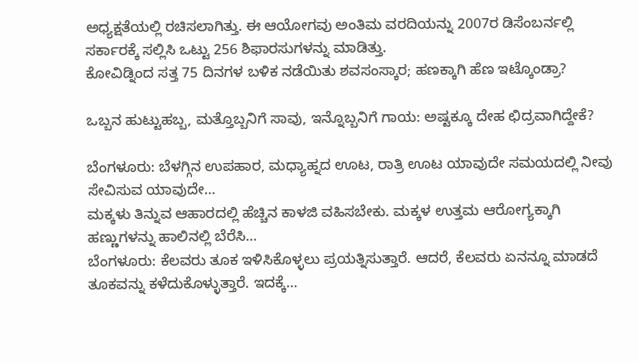ಅಧ್ಯಕ್ಷತೆಯಲ್ಲಿ ರಚಿಸಲಾಗಿತ್ತು. ಈ ಆಯೋಗವು ಅಂತಿಮ ವರದಿಯನ್ನು 2007ರ ಡಿಸೆಂಬರ್ನಲ್ಲಿ ಸರ್ಕಾರಕ್ಕೆ ಸಲ್ಲಿಸಿ ಒಟ್ಟು 256 ಶಿಫಾರಸುಗಳನ್ನು ಮಾಡಿತ್ತು.
ಕೋವಿಡ್ನಿಂದ ಸತ್ತ 75 ದಿನಗಳ ಬಳಿಕ ನಡೆಯಿತು ಶವಸಂಸ್ಕಾರ; ಹಣಕ್ಕಾಗಿ ಹೆಣ ಇಟ್ಕೊಂಡ್ರಾ?

ಒಬ್ಬನ ಹುಟ್ಟುಹಬ್ಬ, ಮತ್ತೊಬ್ಬನಿಗೆ ಸಾವು, ಇನ್ನೊಬ್ಬನಿಗೆ ಗಾಯ: ಅಷ್ಟಕ್ಕೂ ದೇಹ ಛಿದ್ರವಾಗಿದ್ದೇಕೆ?

ಬೆಂಗಳೂರು: ಬೆಳಗ್ಗಿನ ಉಪಹಾರ, ಮಧ್ಯಾಹ್ನದ ಊಟ, ರಾತ್ರಿ ಊಟ ಯಾವುದೇ ಸಮಯದಲ್ಲಿ ನೀವು ಸೇವಿಸುವ ಯಾವುದೇ…
ಮಕ್ಕಳು ತಿನ್ನುವ ಆಹಾರದಲ್ಲಿ ಹೆಚ್ಚಿನ ಕಾಳಜಿ ವಹಿಸಬೇಕು. ಮಕ್ಕಳ ಉತ್ತಮ ಆರೋಗ್ಯಕ್ಕಾಗಿ ಹಣ್ಣುಗಳನ್ನು ಹಾಲಿನಲ್ಲಿ ಬೆರೆಸಿ…
ಬೆಂಗಳೂರು: ಕೆಲವರು ತೂಕ ಇಳಿಸಿಕೊಳ್ಳಲು ಪ್ರಯತ್ನಿಸುತ್ತಾರೆ. ಆದರೆ, ಕೆಲವರು ಏನನ್ನೂ ಮಾಡದೆ ತೂಕವನ್ನು ಕಳೆದುಕೊಳ್ಳುತ್ತಾರೆ. ಇದಕ್ಕೆ…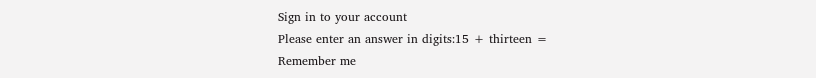Sign in to your account
Please enter an answer in digits:15 + thirteen =
Remember me